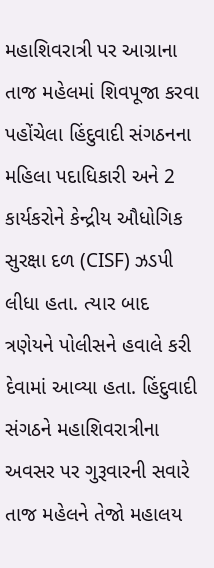મહાશિવરાત્રી પર આગ્રાના તાજ મહેલમાં શિવપૂજા કરવા પહોંચેલા હિંદુવાદી સંગઠનના મહિલા પદાધિકારી અને 2 કાર્યકરોને કેન્દ્રીય ઔધોગિક સુરક્ષા દળ (CISF) ઝડપી લીધા હતા. ત્યાર બાદ ત્રણેયને પોલીસને હવાલે કરી દેવામાં આવ્યા હતા. હિંદુવાદી સંગઠને મહાશિવરાત્રીના અવસર પર ગુરૂવારની સવારે તાજ મહેલને તેજો મહાલય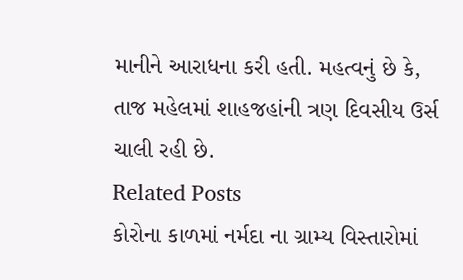માનીને આરાધના કરી હતી. મહત્વનું છે કે, તાજ મહેલમાં શાહજહાંની ત્રણ દિવસીય ઉર્સ ચાલી રહી છે.
Related Posts
કોરોના કાળમાં નર્મદા ના ગ્રામ્ય વિસ્તારોમાં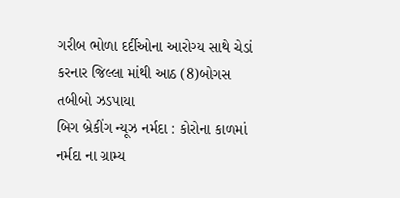ગરીબ ભોળા દર્દીઓના આરોગ્ય સાથે ચેડાં કરનાર જિલ્લા માંથી આઠ (8)બોગસ તબીબો ઝડપાયા
બિગ બ્રેકીંગ ન્યૂઝ નર્મદા : કોરોના કાળમાં નર્મદા ના ગ્રામ્ય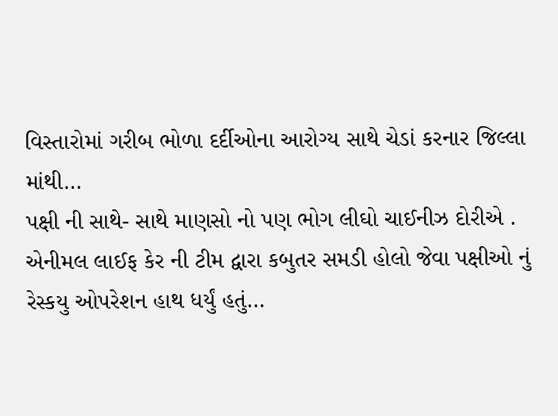વિસ્તારોમાં ગરીબ ભોળા દર્દીઓના આરોગ્ય સાથે ચેડાં કરનાર જિલ્લા માંથી…
પક્ષી ની સાથે- સાથે માણસો નો પણ ભોગ લીઘો ચાઈનીઝ દોરીએ .
એનીમલ લાઈફ કેર ની ટીમ દ્વારા કબુતર સમડી હોલો જેવા પક્ષીઓ નું રેસ્કયુ ઓપરેશન હાથ ધર્યું હતું…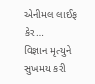એનીમલ લાઈફ કેર…
વિજ્ઞાન મૃત્યુને સુખમય કરી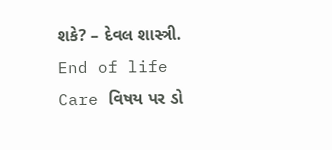શકે? – દેવલ શાસ્ત્રી.
End of life Care વિષય પર ડો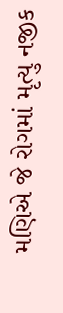મણિએ જે રોગમાં મૃત્યુ નજીક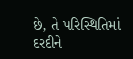છે, તે પરિસ્થિતિમાં દરદીને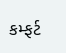કમ્ફર્ટ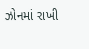ઝોનમાં રાખી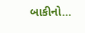બાકીનો…